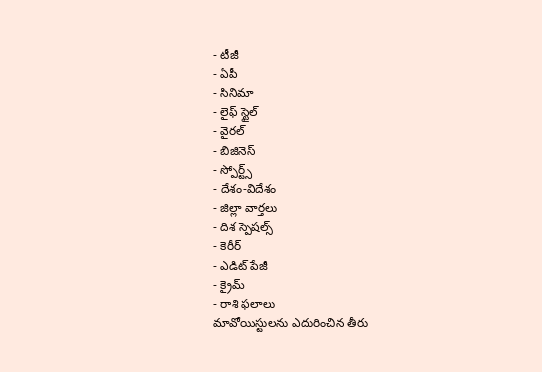- టీజీ
- ఏపీ
- సినిమా
- లైఫ్ స్టైల్
- వైరల్
- బిజినెస్
- స్పోర్ట్స్
- దేశం-విదేశం
- జిల్లా వార్తలు
- దిశ స్పెషల్స్
- కెరీర్
- ఎడిట్ పేజీ
- క్రైమ్
- రాశి ఫలాలు
మావోయిస్టులను ఎదురించిన తీరు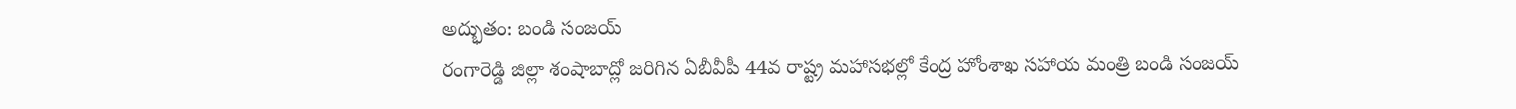అద్భుతం: బండి సంజయ్
రంగారెడ్డి జిల్లా శంషాబాద్లో జరిగిన ఏబీవీపీ 44వ రాష్ట్ర మహాసభల్లో కేంద్ర హోంశాఖ సహాయ మంత్రి బండి సంజయ్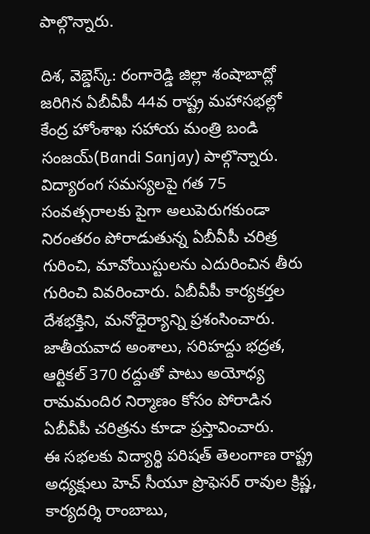పాల్గొన్నారు.

దిశ, వెబ్డెస్క్: రంగారెడ్డి జిల్లా శంషాబాద్లో జరిగిన ఏబీవీపీ 44వ రాష్ట్ర మహాసభల్లో కేంద్ర హోంశాఖ సహాయ మంత్రి బండి సంజయ్(Bandi Sanjay) పాల్గొన్నారు. విద్యారంగ సమస్యలపై గత 75 సంవత్సరాలకు పైగా అలుపెరుగకుండా నిరంతరం పోరాడుతున్న ఏబీవీపీ చరిత్ర గురించి, మావోయిస్టులను ఎదురించిన తీరు గురించి వివరించారు. ఏబీవీపీ కార్యకర్తల దేశభక్తిని, మనోధైర్యాన్ని ప్రశంసించారు. జాతీయవాద అంశాలు, సరిహద్దు భద్రత, ఆర్టికల్ 370 రద్దుతో పాటు అయోధ్య రామమందిర నిర్మాణం కోసం పోరాడిన ఏబీవీపీ చరిత్రను కూడా ప్రస్తావించారు.
ఈ సభలకు విద్యార్థి పరిషత్ తెలంగాణ రాష్ట్ర అధ్యక్షులు హెచ్ సీయూ ప్రొఫెసర్ రావుల క్రిష్ణ, కార్యదర్శి రాంబాబు,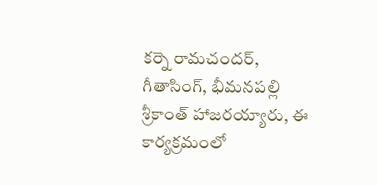కర్నె రామచందర్, గీతాసింగ్, భీమనపల్లి శ్రీకాంత్ హాజరయ్యారు, ఈ కార్యక్రమంలో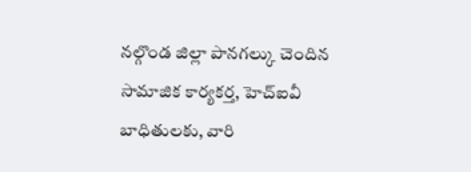నల్గొండ జిల్లా పానగల్కు చెందిన సామాజిక కార్యకర్త, హెచ్ఐవీ బాధితులకు, వారి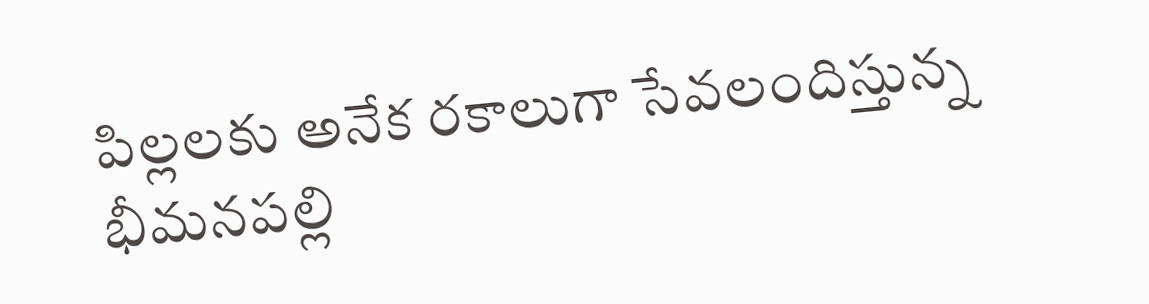పిల్లలకు అనేక రకాలుగా సేవలందిస్తున్న భీమనపల్లి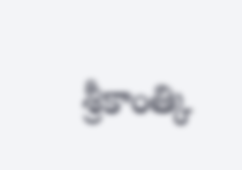శ్రీకాంత్కి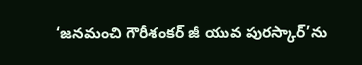‘జనమంచి గౌరీశంకర్ జీ యువ పురస్కార్’ను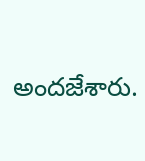అందజేశారు.